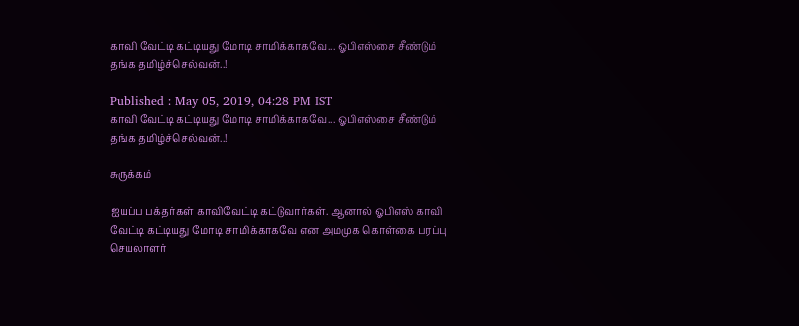காவி வேட்டி கட்டியது மோடி சாமிக்காகவே... ஓபிஎஸ்சை சீண்டும் தங்க தமிழ்ச்செல்வன்..!

Published : May 05, 2019, 04:28 PM IST
காவி வேட்டி கட்டியது மோடி சாமிக்காகவே... ஓபிஎஸ்சை சீண்டும் தங்க தமிழ்ச்செல்வன்..!

சுருக்கம்

ஐயப்ப பக்தர்கள் காவிவேட்டி கட்டுவார்கள். ஆனால் ஓபிஎஸ் காவி வேட்டி கட்டியது மோடி சாமிக்காகவே என அமமுக கொள்கை பரப்பு செயலாளர்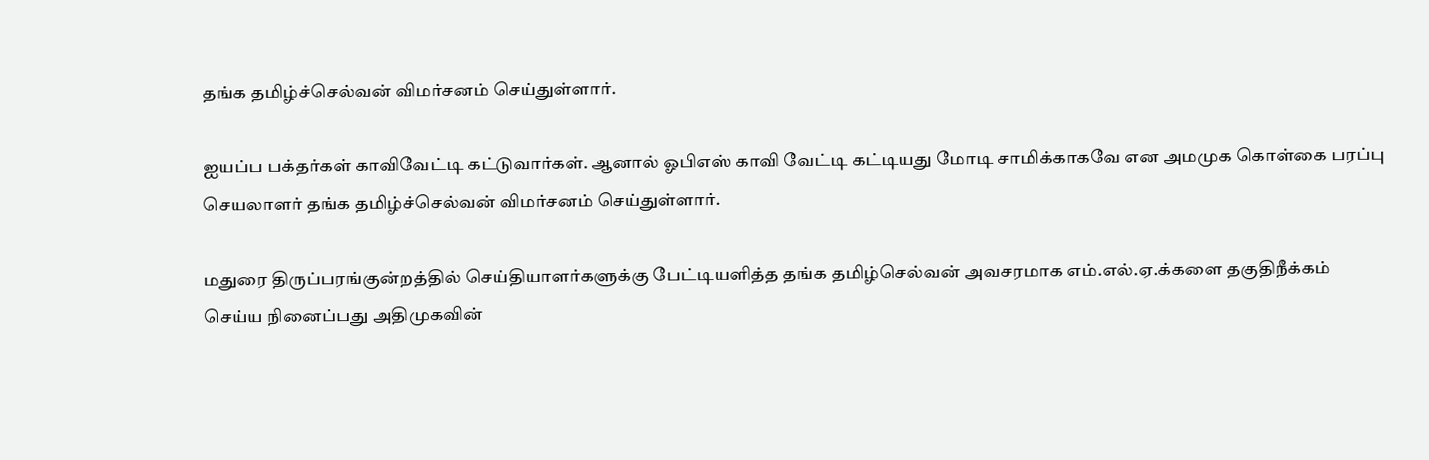தங்க தமிழ்ச்செல்வன் விமர்சனம் செய்துள்ளார்.

ஐயப்ப பக்தர்கள் காவிவேட்டி கட்டுவார்கள். ஆனால் ஓபிஎஸ் காவி வேட்டி கட்டியது மோடி சாமிக்காகவே என அமமுக கொள்கை பரப்பு செயலாளர் தங்க தமிழ்ச்செல்வன் விமர்சனம் செய்துள்ளார்.

மதுரை திருப்பரங்குன்றத்தில் செய்தியாளர்களுக்கு பேட்டியளித்த தங்க தமிழ்செல்வன் அவசரமாக எம்.எல்.ஏ.க்களை தகுதிநீக்கம் செய்ய நினைப்பது அதிமுகவின்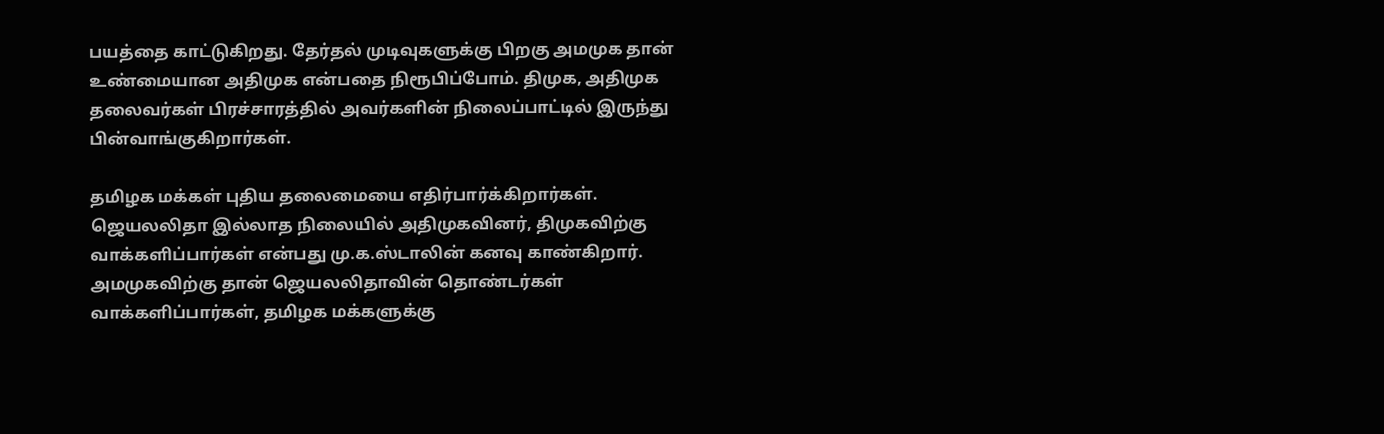பயத்தை காட்டுகிறது. தேர்தல் முடிவுகளுக்கு பிறகு அமமுக தான் உண்மையான அதிமுக என்பதை நிரூபிப்போம். திமுக, அதிமுக தலைவர்கள் பிரச்சாரத்தில் அவர்களின் நிலைப்பாட்டில் இருந்து பின்வாங்குகிறார்கள்.

தமிழக மக்கள் புதிய தலைமையை எதிர்பார்க்கிறார்கள். ஜெயலலிதா இல்லாத நிலையில் அதிமுகவினர், திமுகவிற்கு வாக்களிப்பார்கள் என்பது மு.க.ஸ்டாலின் கனவு காண்கிறார். அமமுகவிற்கு தான் ஜெயலலிதாவின் தொண்டர்கள் வாக்களிப்பார்கள், தமிழக மக்களுக்கு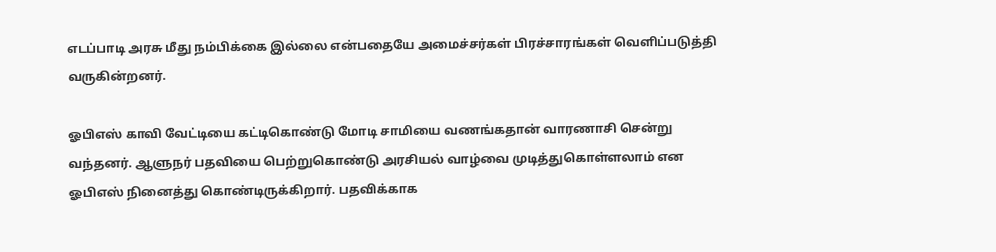எடப்பாடி அரசு மீது நம்பிக்கை இல்லை என்பதையே அமைச்சர்கள் பிரச்சாரங்கள் வெளிப்படுத்தி வருகின்றனர்.

ஓபிஎஸ் காவி வேட்டியை கட்டிகொண்டு மோடி சாமியை வணங்கதான் வாரணாசி சென்று வந்தனர். ஆளுநர் பதவியை பெற்றுகொண்டு அரசியல் வாழ்வை முடித்துகொள்ளலாம் என ஓபிஎஸ் நினைத்து கொண்டிருக்கிறார். பதவிக்காக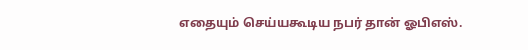எதையும் செய்யகூடிய நபர் தான் ஓபிஎஸ்.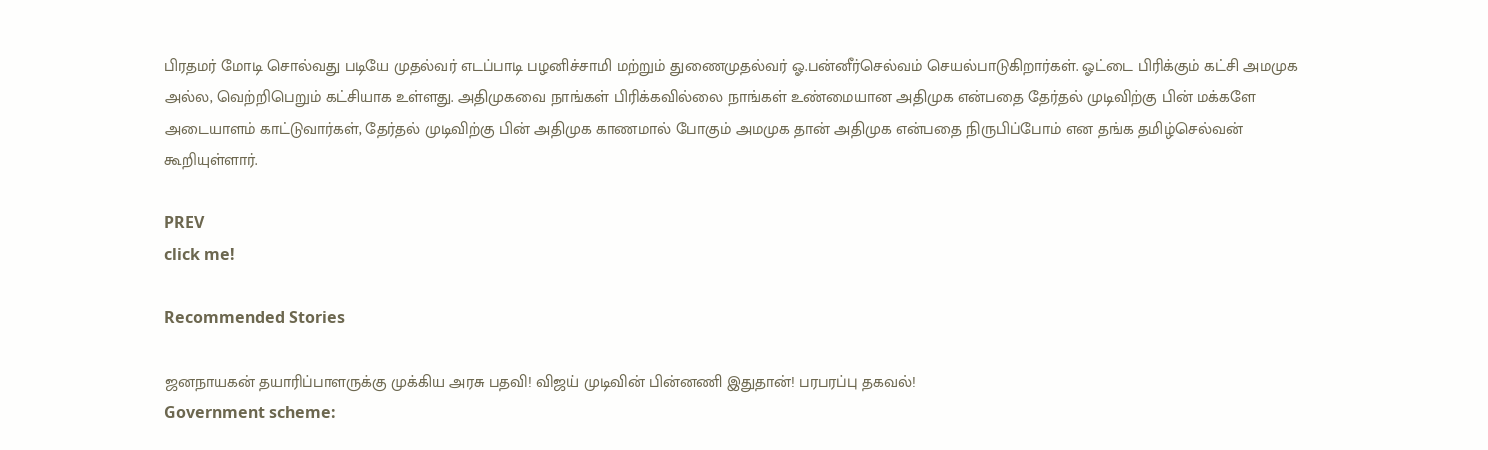பிரதமர் மோடி சொல்வது படியே முதல்வர் எடப்பாடி பழனிச்சாமி மற்றும் துணைமுதல்வர் ஓ.பன்னீர்செல்வம் செயல்பாடுகிறார்கள். ஓட்டை பிரிக்கும் கட்சி அமமுக அல்ல, வெற்றிபெறும் கட்சியாக உள்ளது. அதிமுகவை நாங்கள் பிரிக்கவில்லை நாங்கள் உண்மையான அதிமுக என்பதை தேர்தல் முடிவிற்கு பின் மக்களே அடையாளம் காட்டுவார்கள், தேர்தல் முடிவிற்கு பின் அதிமுக காணமால் போகும் அமமுக தான் அதிமுக என்பதை நிருபிப்போம் என தங்க தமிழ்செல்வன் கூறியுள்ளார்.

PREV
click me!

Recommended Stories

ஜனநாயகன் தயாரிப்பாளருக்கு முக்கிய அரசு பதவி! விஜய் முடிவின் பின்னணி இதுதான்! பரபரப்பு தகவல்!
Government scheme: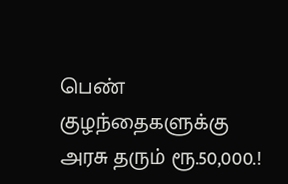பெண் குழந்தைகளுக்கு அரசு தரும் ரூ.50,000.!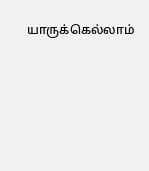யாருக்கெல்லாம்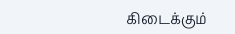கிடைக்கும்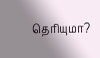தெரியுமா?